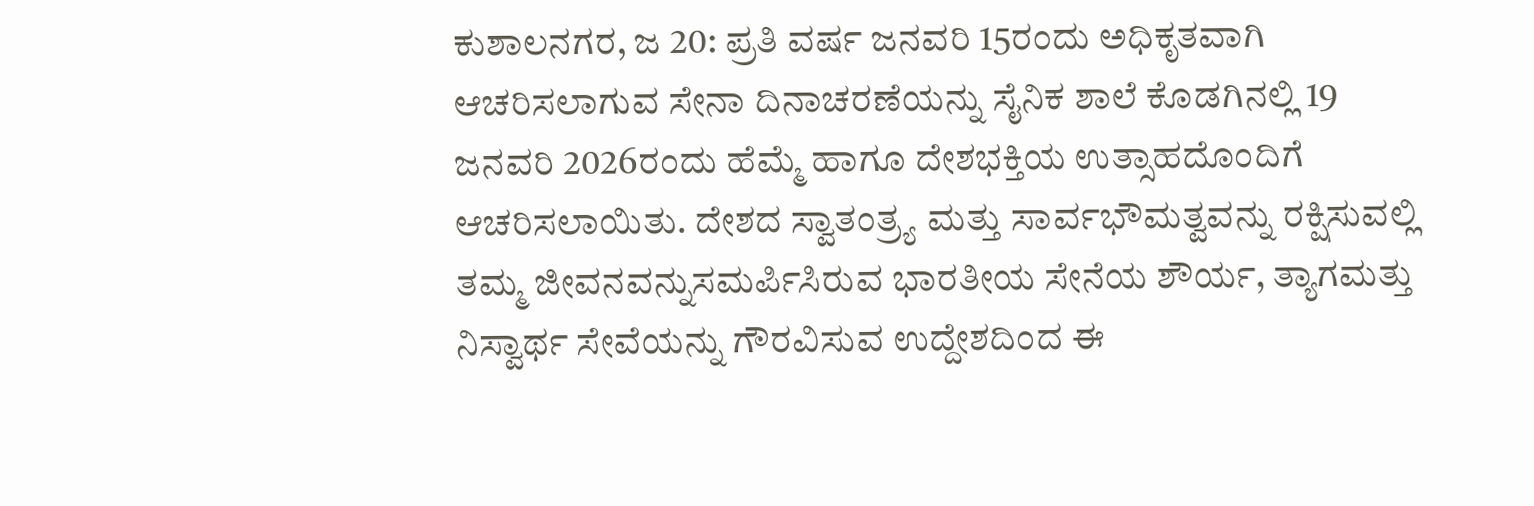ಕುಶಾಲನಗರ, ಜ 20: ಪ್ರತಿ ವರ್ಷ ಜನವರಿ 15ರಂದು ಅಧಿಕೃತವಾಗಿ ಆಚರಿಸಲಾಗುವ ಸೇನಾ ದಿನಾಚರಣೆಯನ್ನು ಸೈನಿಕ ಶಾಲೆ ಕೊಡಗಿನಲ್ಲಿ 19 ಜನವರಿ 2026ರಂದು ಹೆಮ್ಮೆ ಹಾಗೂ ದೇಶಭಕ್ತಿಯ ಉತ್ಸಾಹದೊಂದಿಗೆ ಆಚರಿಸಲಾಯಿತು. ದೇಶದ ಸ್ವಾತಂತ್ರ್ಯ ಮತ್ತು ಸಾರ್ವಭೌಮತ್ವವನ್ನು ರಕ್ಷಿಸುವಲ್ಲಿ ತಮ್ಮ ಜೀವನವನ್ನುಸಮರ್ಪಿಸಿರುವ ಭಾರತೀಯ ಸೇನೆಯ ಶೌರ್ಯ, ತ್ಯಾಗಮತ್ತು ನಿಸ್ವಾರ್ಥ ಸೇವೆಯನ್ನು ಗೌರವಿಸುವ ಉದ್ದೇಶದಿಂದ ಈ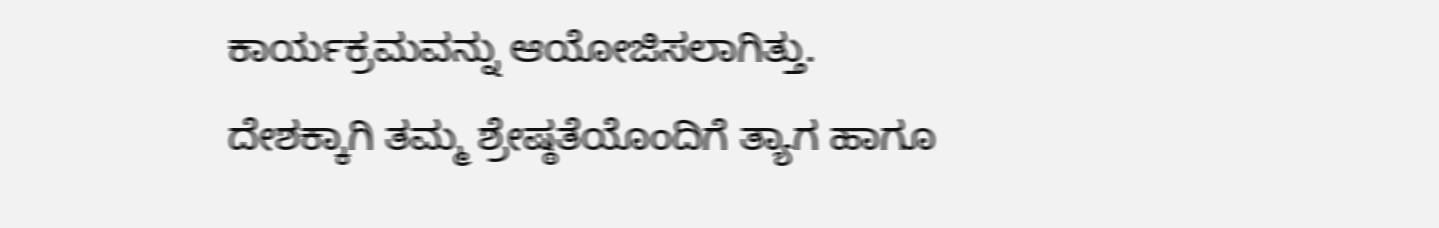ಕಾರ್ಯಕ್ರಮವನ್ನು ಆಯೋಜಿಸಲಾಗಿತ್ತು.
ದೇಶಕ್ಕಾಗಿ ತಮ್ಮ ಶ್ರೇಷ್ಠತೆಯೊಂದಿಗೆ ತ್ಯಾಗ ಹಾಗೂ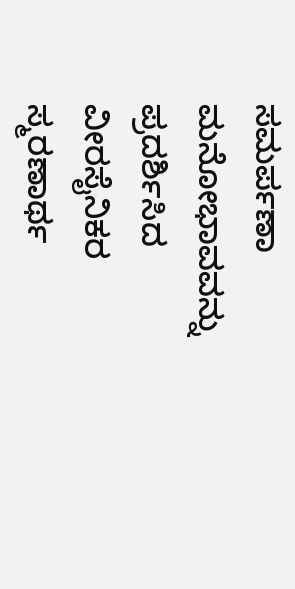ಸಮರ್ಪಣಾ ಮನೋಭಾವವನ್ನು ಪ್ರದರ್ಶಿಸಿದ ವೀರಸೈನಿಕರ ಸ್ಮರಣಾರ್ಥ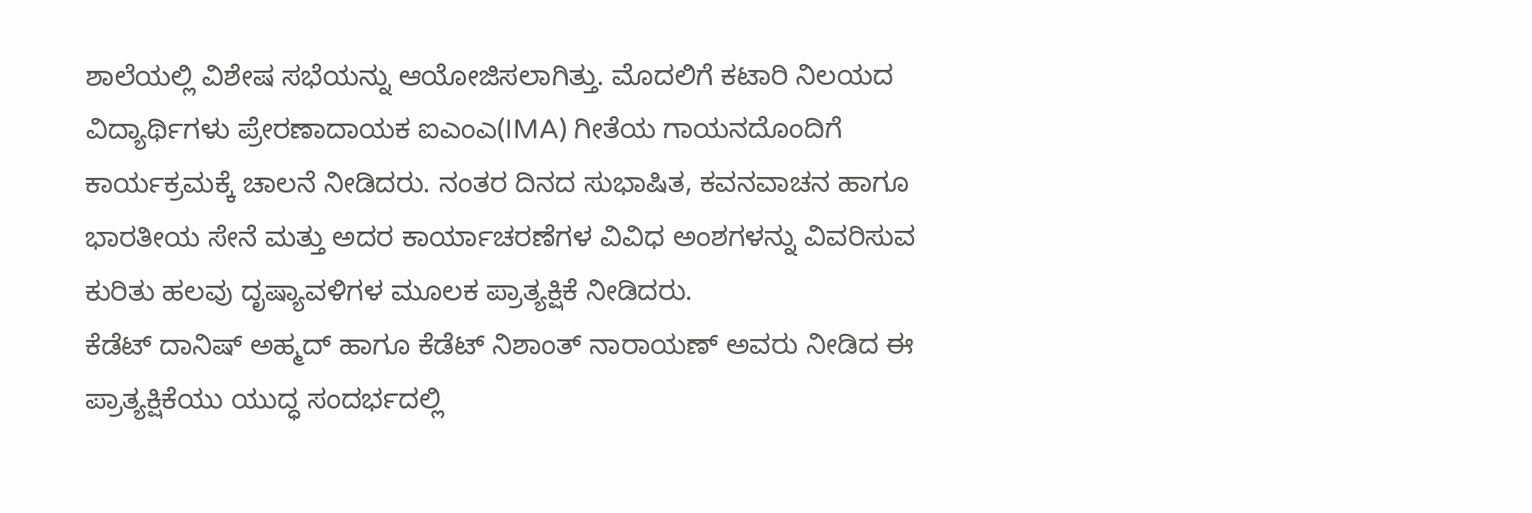ಶಾಲೆಯಲ್ಲಿ ವಿಶೇಷ ಸಭೆಯನ್ನು ಆಯೋಜಿಸಲಾಗಿತ್ತು. ಮೊದಲಿಗೆ ಕಟಾರಿ ನಿಲಯದ ವಿದ್ಯಾರ್ಥಿಗಳು ಪ್ರೇರಣಾದಾಯಕ ಐಎಂಎ(IMA) ಗೀತೆಯ ಗಾಯನದೊಂದಿಗೆ ಕಾರ್ಯಕ್ರಮಕ್ಕೆ ಚಾಲನೆ ನೀಡಿದರು. ನಂತರ ದಿನದ ಸುಭಾಷಿತ, ಕವನವಾಚನ ಹಾಗೂ ಭಾರತೀಯ ಸೇನೆ ಮತ್ತು ಅದರ ಕಾರ್ಯಾಚರಣೆಗಳ ವಿವಿಧ ಅಂಶಗಳನ್ನು ವಿವರಿಸುವ ಕುರಿತು ಹಲವು ದೃಷ್ಯಾವಳಿಗಳ ಮೂಲಕ ಪ್ರಾತ್ಯಕ್ಷಿಕೆ ನೀಡಿದರು.
ಕೆಡೆಟ್ ದಾನಿಷ್ ಅಹ್ಮದ್ ಹಾಗೂ ಕೆಡೆಟ್ ನಿಶಾಂತ್ ನಾರಾಯಣ್ ಅವರು ನೀಡಿದ ಈ ಪ್ರಾತ್ಯಕ್ಷಿಕೆಯು ಯುದ್ಧ ಸಂದರ್ಭದಲ್ಲಿ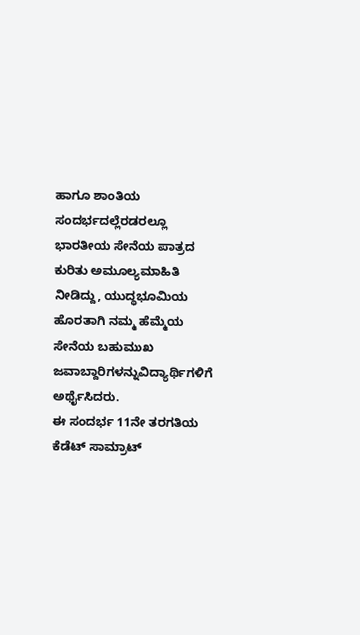ಹಾಗೂ ಶಾಂತಿಯ ಸಂದರ್ಭದಲ್ಲೆರಡರಲ್ಲೂ ಭಾರತೀಯ ಸೇನೆಯ ಪಾತ್ರದ ಕುರಿತು ಅಮೂಲ್ಯಮಾಹಿತಿ ನೀಡಿದ್ದು, ಯುದ್ಧಭೂಮಿಯ ಹೊರತಾಗಿ ನಮ್ಮ ಹೆಮ್ಮೆಯ ಸೇನೆಯ ಬಹುಮುಖ ಜವಾಬ್ದಾರಿಗಳನ್ನುವಿದ್ಯಾರ್ಥಿಗಳಿಗೆ ಅರ್ಥೈಸಿದರು.
ಈ ಸಂದರ್ಭ 11ನೇ ತರಗತಿಯ ಕೆಡೆಟ್ ಸಾಮ್ರಾಟ್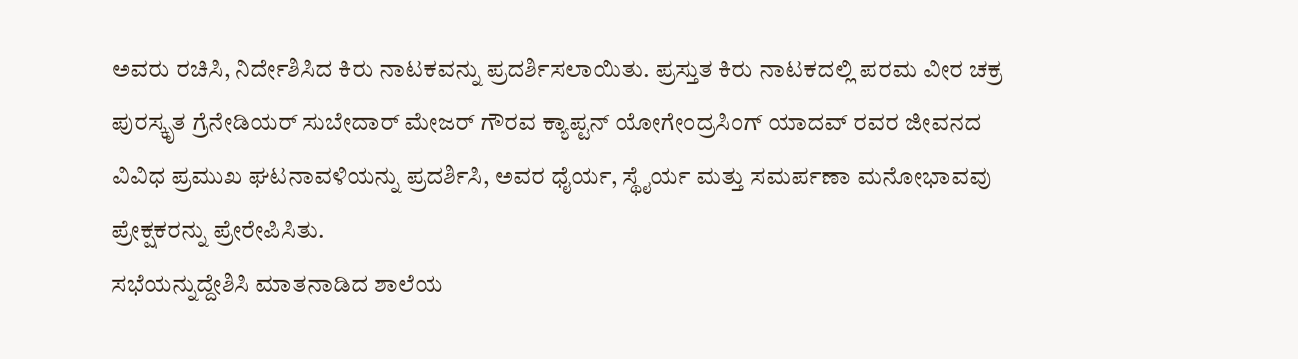ಅವರು ರಚಿಸಿ, ನಿರ್ದೇಶಿಸಿದ ಕಿರು ನಾಟಕವನ್ನು ಪ್ರದರ್ಶಿಸಲಾಯಿತು. ಪ್ರಸ್ತುತ ಕಿರು ನಾಟಕದಲ್ಲಿ ಪರಮ ವೀರ ಚಕ್ರ ಪುರಸ್ಕೃತ ಗ್ರೆನೇಡಿಯರ್ ಸುಬೇದಾರ್ ಮೇಜರ್ ಗೌರವ ಕ್ಯಾಪ್ಟನ್ ಯೋಗೇಂದ್ರಸಿಂಗ್ ಯಾದವ್ ರವರ ಜೀವನದ ವಿವಿಧ ಪ್ರಮುಖ ಘಟನಾವಳಿಯನ್ನು ಪ್ರದರ್ಶಿಸಿ, ಅವರ ಧೈರ್ಯ, ಸ್ಥೈರ್ಯ ಮತ್ತು ಸಮರ್ಪಣಾ ಮನೋಭಾವವು ಪ್ರೇಕ್ಷಕರನ್ನು ಪ್ರೇರೇಪಿಸಿತು.
ಸಭೆಯನ್ನುದ್ದೇಶಿಸಿ ಮಾತನಾಡಿದ ಶಾಲೆಯ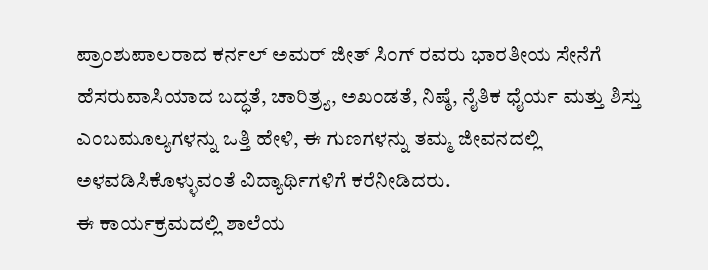ಪ್ರಾಂಶುಪಾಲರಾದ ಕರ್ನಲ್ ಅಮರ್ ಜೀತ್ ಸಿಂಗ್ ರವರು ಭಾರತೀಯ ಸೇನೆಗೆ ಹೆಸರುವಾಸಿಯಾದ ಬದ್ಧತೆ, ಚಾರಿತ್ರ್ಯ, ಅಖಂಡತೆ, ನಿಷ್ಠೆ, ನೈತಿಕ ಧೈರ್ಯ ಮತ್ತು ಶಿಸ್ತು ಎಂಬಮೂಲ್ಯಗಳನ್ನು ಒತ್ತಿ ಹೇಳಿ, ಈ ಗುಣಗಳನ್ನು ತಮ್ಮ ಜೀವನದಲ್ಲಿ ಅಳವಡಿಸಿಕೊಳ್ಳುವಂತೆ ವಿದ್ಯಾರ್ಥಿಗಳಿಗೆ ಕರೆನೀಡಿದರು.
ಈ ಕಾರ್ಯಕ್ರಮದಲ್ಲಿ ಶಾಲೆಯ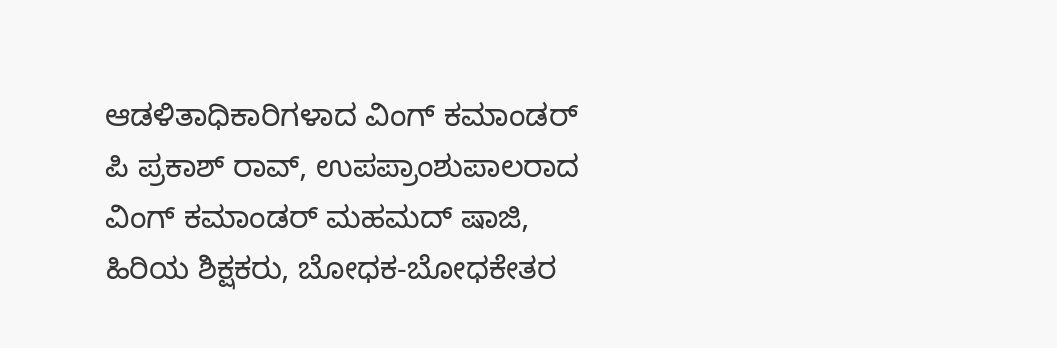ಆಡಳಿತಾಧಿಕಾರಿಗಳಾದ ವಿಂಗ್ ಕಮಾಂಡರ್ ಪಿ ಪ್ರಕಾಶ್ ರಾವ್, ಉಪಪ್ರಾಂಶುಪಾಲರಾದ ವಿಂಗ್ ಕಮಾಂಡರ್ ಮಹಮದ್ ಷಾಜಿ, ಹಿರಿಯ ಶಿಕ್ಷಕರು, ಬೋಧಕ-ಬೋಧಕೇತರ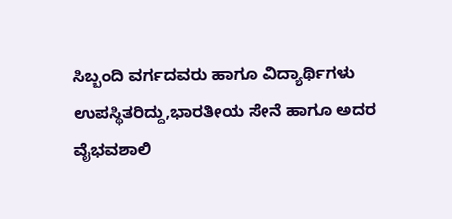ಸಿಬ್ಬಂದಿ ವರ್ಗದವರು ಹಾಗೂ ವಿದ್ಯಾರ್ಥಿಗಳು ಉಪಸ್ಥಿತರಿದ್ದು,ಭಾರತೀಯ ಸೇನೆ ಹಾಗೂ ಅದರ ವೈಭವಶಾಲಿ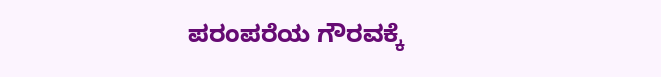ಪರಂಪರೆಯ ಗೌರವಕ್ಕೆ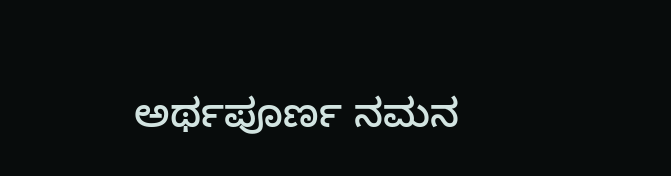ಅರ್ಥಪೂರ್ಣ ನಮನ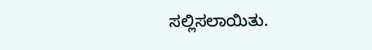ಸಲ್ಲಿಸಲಾಯಿತು.